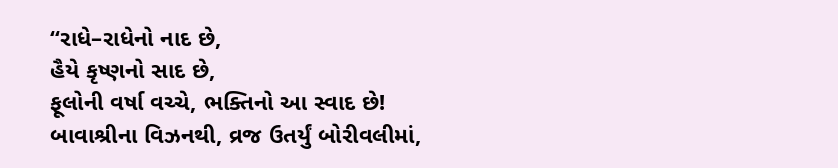“રાધે–રાધેનો નાદ છે,
હૈયે કૃષ્ણનો સાદ છે,
ફૂલોની વર્ષા વચ્ચે, ભક્તિનો આ સ્વાદ છે!
બાવાશ્રીના વિઝનથી, વ્રજ ઉતર્યું બોરીવલીમાં,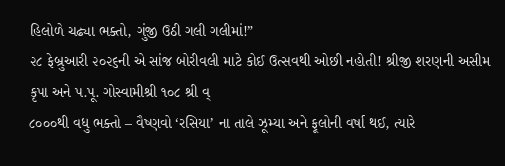હિલોળે ચઢ્યા ભક્તો, ગુંજી ઉઠી ગલી ગલીમાં!”
૨૮ ફેબ્રુઆરી ૨૦૨૬ની એ સાંજ બોરીવલી માટે કોઈ ઉત્સવથી ઓછી નહોતી! શ્રીજી શરણની અસીમ કૃપા અને પ.પૂ. ગોસ્વામીશ્રી ૧૦૮ શ્રી વ્
૮૦૦૦થી વધુ ભક્તો – વૈષ્ણવો ‘રસિયા’ ના તાલે ઝૂમ્યા અને ફૂલોની વર્ષા થઈ, ત્યારે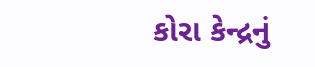કોરા કેન્દ્રનું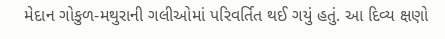મેદાન ગોકુળ-મથુરાની ગલીઓમાં પરિવર્તિત થઈ ગયું હતું. આ દિવ્ય ક્ષણો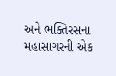અને ભક્તિરસના મહાસાગરની એક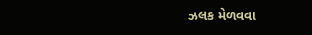ઝલક મેળવવા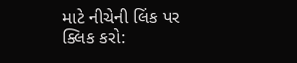માટે નીચેની લિંક પર ક્લિક કરો: